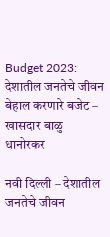Budget 2023: देशातील जनतेचे जीवन बेहाल करणारे बजेट – खासदार बाळु धानोरकर

नवी दिल्ली – देशातील जनतेचे जीवन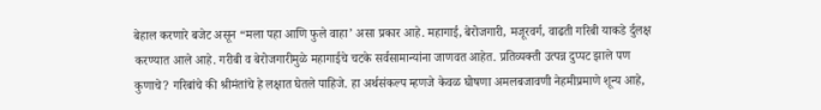बेहाल करणारे बजेट असून “मला पहा आणि फुले वाहा’ असा प्रकार आहे. महागाई, बेरोजगारी, मजूरवर्ग, वाढती गरिबी याकडे र्दुलक्ष करण्यात आले आहे. गरीबी व बेरोजगारीमुळे महागाईचे चटके सर्वसामान्यांना जाणवत आहेत. प्रतिव्यक्ती उत्पन्न दुप्पट झाले पण कुणाचे? गरिबांचे की श्रीमंतांचे हे लक्षात घेतले पाहिजे. हा अर्थसंकल्प म्हणजे केवळ घोषणा अमलबजावणी नेहमीप्रमाणे शून्य आहे,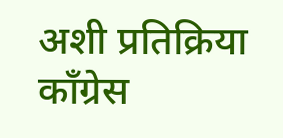अशी प्रतिक्रिया कॉंग्रेस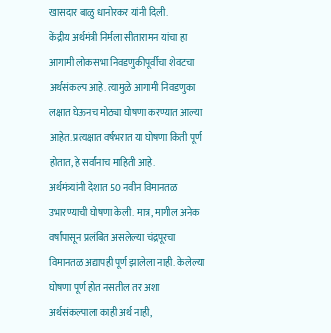खासदार बाळु धानोरकर यांनी दिली.
केंद्रीय अर्थमंत्री निर्मला सीतारामन यांचा हा आगामी लोकसभा निवडणुकीपूर्वीचा शेवटचा अर्थसंकल्प आहे. त्यामुळे आगामी निवडणुका लक्षात घेऊनच मोठ्या घोषणा करण्यात आल्या आहेत. प्रत्यक्षात वर्षभरात या घोषणा किती पूर्ण होतात, हे सर्वांनाच माहिती आहे.
अर्थमंत्र्यांनी देशात 50 नवीन विमानतळ उभारण्याची घोषणा केली. मात्र, मागील अनेक वर्षांपासून प्रलंबित असलेल्या चंद्रपूरचा विमानतळ अद्यापही पूर्ण झालेला नाही. केलेल्या घोषणा पूर्ण होत नसतील तर अशा अर्थसंकल्पाला काही अर्थ नाही,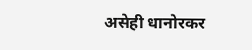असेही धानोरकर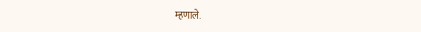म्हणाले.